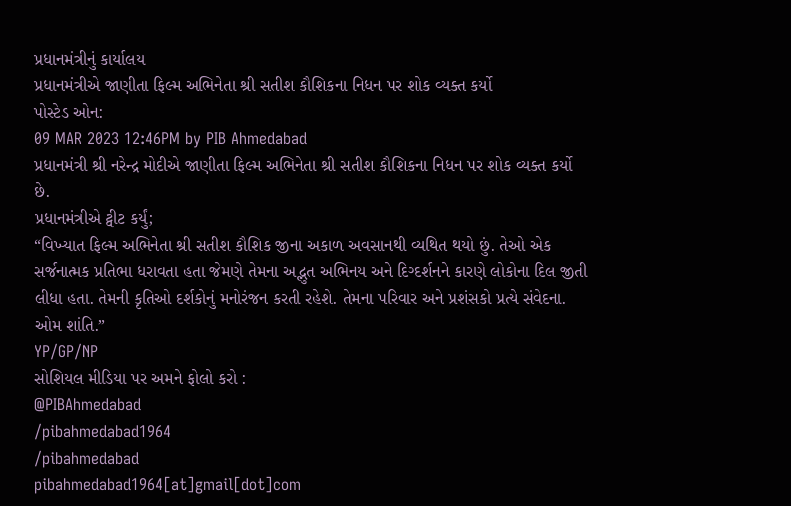પ્રધાનમંત્રીનું કાર્યાલય
પ્રધાનમંત્રીએ જાણીતા ફિલ્મ અભિનેતા શ્રી સતીશ કૌશિકના નિધન પર શોક વ્યક્ત કર્યો
પોસ્ટેડ ઓન:
09 MAR 2023 12:46PM by PIB Ahmedabad
પ્રધાનમંત્રી શ્રી નરેન્દ્ર મોદીએ જાણીતા ફિલ્મ અભિનેતા શ્રી સતીશ કૌશિકના નિધન પર શોક વ્યક્ત કર્યો છે.
પ્રધાનમંત્રીએ ટ્વીટ કર્યું;
“વિખ્યાત ફિલ્મ અભિનેતા શ્રી સતીશ કૌશિક જીના અકાળ અવસાનથી વ્યથિત થયો છું. તેઓ એક સર્જનાત્મક પ્રતિભા ધરાવતા હતા જેમણે તેમના અદ્ભુત અભિનય અને દિગ્દર્શનને કારણે લોકોના દિલ જીતી લીધા હતા. તેમની કૃતિઓ દર્શકોનું મનોરંજન કરતી રહેશે. તેમના પરિવાર અને પ્રશંસકો પ્રત્યે સંવેદના. ઓમ શાંતિ.”
YP/GP/NP
સોશિયલ મીડિયા પર અમને ફોલો કરો :
@PIBAhmedabad
/pibahmedabad1964
/pibahmedabad
pibahmedabad1964[at]gmail[dot]com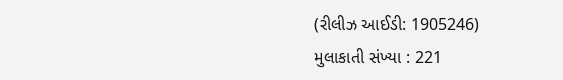(રીલીઝ આઈડી: 1905246)
મુલાકાતી સંખ્યા : 221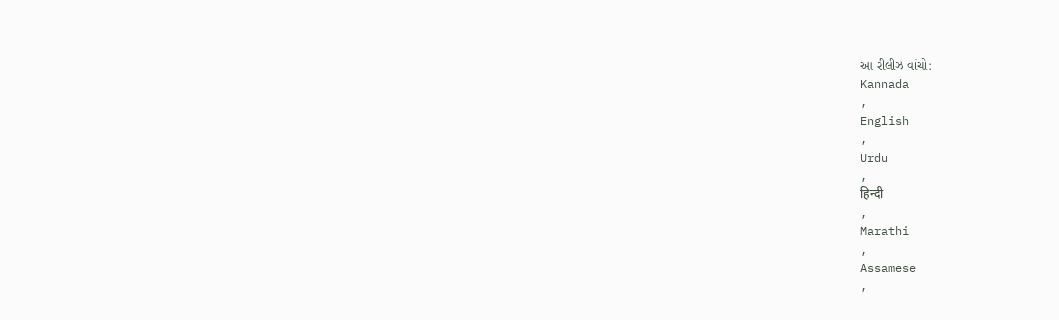આ રીલીઝ વાંચો:
Kannada
,
English
,
Urdu
,
हिन्दी
,
Marathi
,
Assamese
,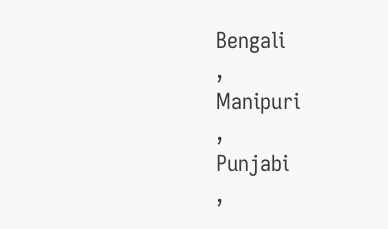Bengali
,
Manipuri
,
Punjabi
,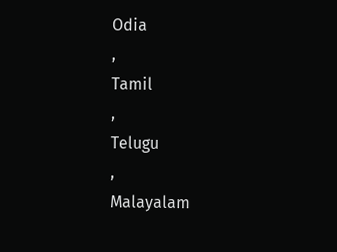Odia
,
Tamil
,
Telugu
,
Malayalam